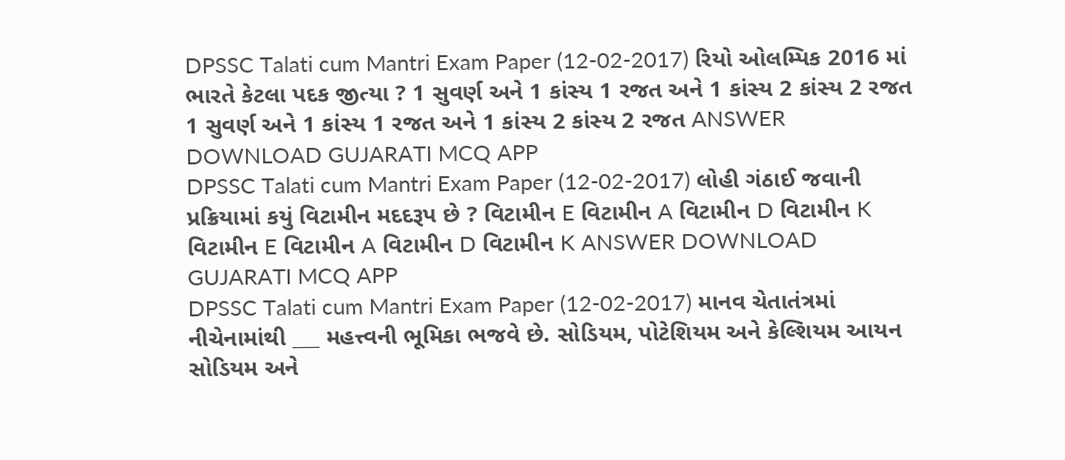DPSSC Talati cum Mantri Exam Paper (12-02-2017) રિયો ઓલમ્પિક 2016 માં ભારતે કેટલા પદક જીત્યા ? 1 સુવર્ણ અને 1 કાંસ્ય 1 રજત અને 1 કાંસ્ય 2 કાંસ્ય 2 રજત 1 સુવર્ણ અને 1 કાંસ્ય 1 રજત અને 1 કાંસ્ય 2 કાંસ્ય 2 રજત ANSWER DOWNLOAD GUJARATI MCQ APP
DPSSC Talati cum Mantri Exam Paper (12-02-2017) લોહી ગંઠાઈ જવાની પ્રક્રિયામાં કયું વિટામીન મદદરૂપ છે ? વિટામીન E વિટામીન A વિટામીન D વિટામીન K વિટામીન E વિટામીન A વિટામીન D વિટામીન K ANSWER DOWNLOAD GUJARATI MCQ APP
DPSSC Talati cum Mantri Exam Paper (12-02-2017) માનવ ચેતાતંત્રમાં નીચેનામાંથી ___ મહત્ત્વની ભૂમિકા ભજવે છે. સોડિયમ, પોટેશિયમ અને કેલ્શિયમ આયન સોડિયમ અને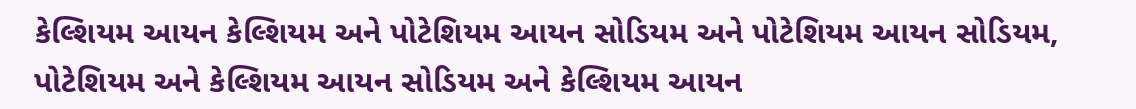કેલ્શિયમ આયન કેલ્શિયમ અને પોટેશિયમ આયન સોડિયમ અને પોટેશિયમ આયન સોડિયમ, પોટેશિયમ અને કેલ્શિયમ આયન સોડિયમ અને કેલ્શિયમ આયન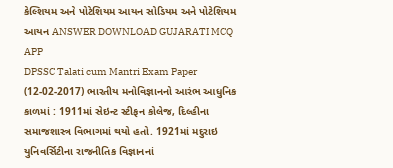કેલ્શિયમ અને પોટેશિયમ આયન સોડિયમ અને પોટેશિયમ આયન ANSWER DOWNLOAD GUJARATI MCQ APP
DPSSC Talati cum Mantri Exam Paper (12-02-2017) ભારતીય મનોવિજ્ઞાનનો આરંભ આધુનિક કાળમાં : 1911માં સેઇન્ટ સ્ટીફન કોલેજ, દિલ્હીના સમાજશાસ્ત્ર વિભાગમાં થયો હતો. 1921માં મદુરાઇ યુનિવર્સિટીના રાજનીતિક વિજ્ઞાનનાં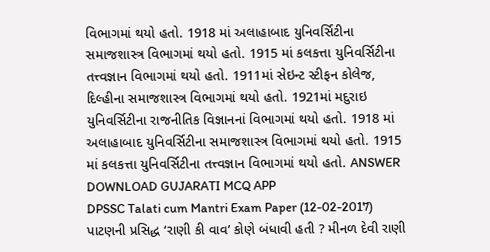વિભાગમાં થયો હતો. 1918 માં અલાહાબાદ યુનિવર્સિટીના સમાજશાસ્ત્ર વિભાગમાં થયો હતો. 1915 માં કલકત્તા યુનિવર્સિટીના તત્ત્વજ્ઞાન વિભાગમાં થયો હતો. 1911માં સેઇન્ટ સ્ટીફન કોલેજ, દિલ્હીના સમાજશાસ્ત્ર વિભાગમાં થયો હતો. 1921માં મદુરાઇ યુનિવર્સિટીના રાજનીતિક વિજ્ઞાનનાં વિભાગમાં થયો હતો. 1918 માં અલાહાબાદ યુનિવર્સિટીના સમાજશાસ્ત્ર વિભાગમાં થયો હતો. 1915 માં કલકત્તા યુનિવર્સિટીના તત્ત્વજ્ઞાન વિભાગમાં થયો હતો. ANSWER DOWNLOAD GUJARATI MCQ APP
DPSSC Talati cum Mantri Exam Paper (12-02-2017) પાટણની પ્રસિદ્ધ ‘રાણી કી વાવ’ કોણે બંધાવી હતી ? મીનળ દેવી રાણી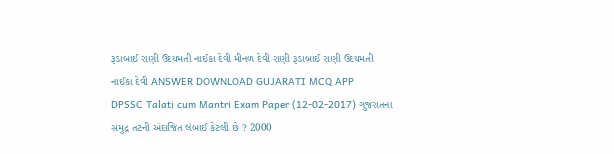રૂડાબાઈ રાણી ઉદયમતી નાઈકા દેવી મીનળ દેવી રાણી રૂડાબાઈ રાણી ઉદયમતી નાઈકા દેવી ANSWER DOWNLOAD GUJARATI MCQ APP
DPSSC Talati cum Mantri Exam Paper (12-02-2017) ગુજરાતના સમુદ્ર તટની અંદાજિત લંબાઈ કેટલી છે ? 2000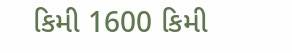કિમી 1600 કિમી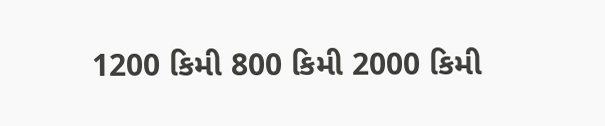1200 કિમી 800 કિમી 2000 કિમી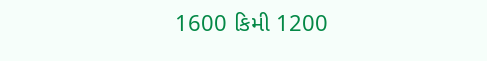1600 કિમી 1200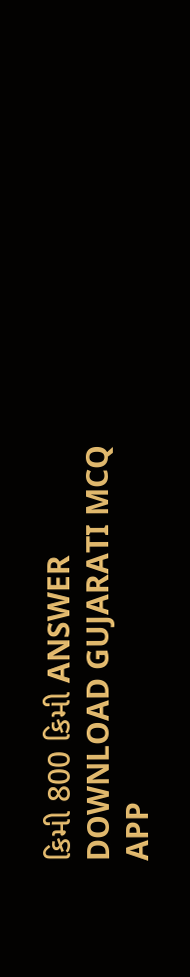કિમી 800 કિમી ANSWER DOWNLOAD GUJARATI MCQ APP